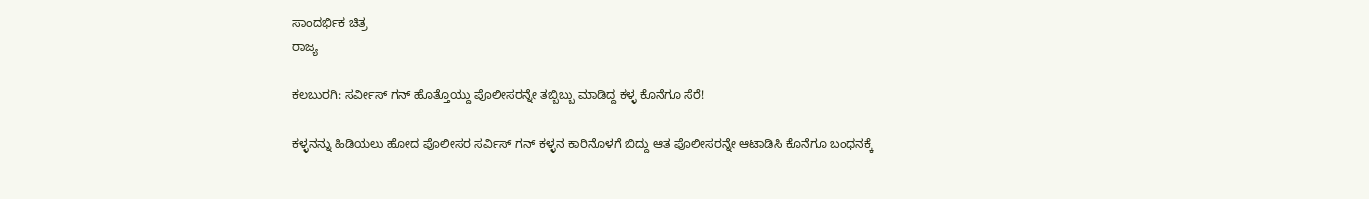ಸಾಂದರ್ಭಿಕ ಚಿತ್ರ
ರಾಜ್ಯ

ಕಲಬುರಗಿ: ಸರ್ವೀಸ್ ಗನ್ ಹೊತ್ತೊಯ್ದು ಪೊಲೀಸರನ್ನೇ ತಬ್ಬಿಬ್ಬು ಮಾಡಿದ್ದ ಕಳ್ಳ ಕೊನೆಗೂ ಸೆರೆ!

ಕಳ್ಳನನ್ನು ಹಿಡಿಯಲು ಹೋದ ಪೊಲೀಸರ ಸರ್ವಿಸ್ ಗನ್ ಕಳ್ಳನ ಕಾರಿನೊಳಗೆ ಬಿದ್ದು ಆತ ಪೊಲೀಸರನ್ನೇ ಆಟಾಡಿಸಿ ಕೊನೆಗೂ ಬಂಧನಕ್ಕೆ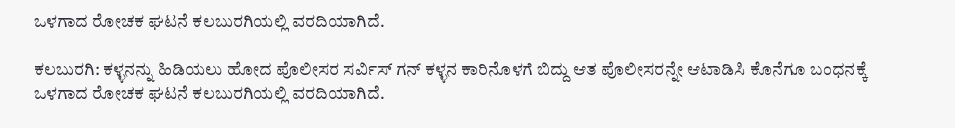ಒಳಗಾದ ರೋಚಕ ಘಟನೆ ಕಲಬುರಗಿಯಲ್ಲಿ ವರದಿಯಾಗಿದೆ.

ಕಲಬುರಗಿ: ಕಳ್ಳನನ್ನು ಹಿಡಿಯಲು ಹೋದ ಪೊಲೀಸರ ಸರ್ವಿಸ್ ಗನ್ ಕಳ್ಳನ ಕಾರಿನೊಳಗೆ ಬಿದ್ದು ಆತ ಪೊಲೀಸರನ್ನೇ ಆಟಾಡಿಸಿ ಕೊನೆಗೂ ಬಂಧನಕ್ಕೆ ಒಳಗಾದ ರೋಚಕ ಘಟನೆ ಕಲಬುರಗಿಯಲ್ಲಿ ವರದಿಯಾಗಿದೆ.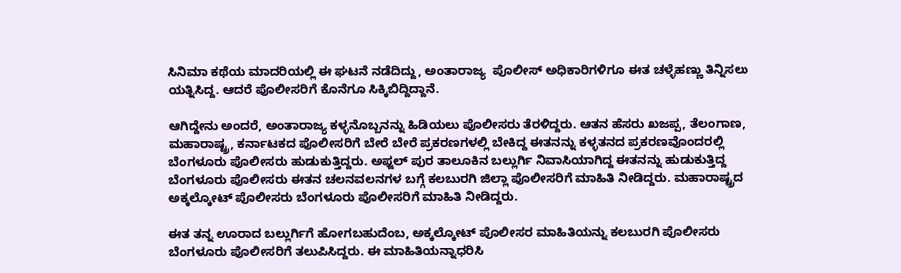ಸಿನಿಮಾ ಕಥೆಯ ಮಾದರಿಯಲ್ಲಿ ಈ ಘಟನೆ ನಡೆದಿದ್ದು, ಅಂತಾರಾಜ್ಯ  ಪೊಲೀಸ್ ಅಧಿಕಾರಿಗಳಿಗೂ ಈತ ಚಳ್ಳೆಹಣ್ಣು ತಿನ್ನಿಸಲು ಯತ್ನಿಸಿದ್ದ. ಆದರೆ ಪೊಲೀಸರಿಗೆ ಕೊನೆಗೂ ಸಿಕ್ಕಿಬಿದ್ದಿದ್ದಾನೆ.

ಆಗಿದ್ದೇನು ಅಂದರೆ, ಅಂತಾರಾಜ್ಯ ಕಳ್ಳನೊಬ್ಬನನ್ನು ಹಿಡಿಯಲು ಪೊಲೀಸರು ತೆರಳಿದ್ದರು. ಆತನ ಹೆಸರು ಖಜಪ್ಪ, ತೆಲಂಗಾಣ, ಮಹಾರಾಷ್ಟ್ರ, ಕರ್ನಾಟಕದ ಪೊಲೀಸರಿಗೆ ಬೇರೆ ಬೇರೆ ಪ್ರಕರಣಗಳಲ್ಲಿ ಬೇಕಿದ್ದ ಈತನನ್ನು ಕಳ್ಳತನದ ಪ್ರಕರಣವೊಂದರಲ್ಲಿ ಬೆಂಗಳೂರು ಪೊಲೀಸರು ಹುಡುಕುತ್ತಿದ್ದರು. ಅಫ್ಜಲ್ ಪುರ ತಾಲೂಕಿನ ಬಲ್ಲುರ್ಗಿ ನಿವಾಸಿಯಾಗಿದ್ದ ಈತನನ್ನು ಹುಡುಕುತ್ತಿದ್ದ ಬೆಂಗಳೂರು ಪೊಲೀಸರು ಈತನ ಚಲನವಲನಗಳ ಬಗ್ಗೆ ಕಲಬುರಗಿ ಜಿಲ್ಲಾ ಪೊಲೀಸರಿಗೆ ಮಾಹಿತಿ ನೀಡಿದ್ದರು. ಮಹಾರಾಷ್ಟ್ರದ ಅಕ್ಕಲ್ಕೋಟ್ ಪೊಲೀಸರು ಬೆಂಗಳೂರು ಪೊಲೀಸರಿಗೆ ಮಾಹಿತಿ ನೀಡಿದ್ದರು.

ಈತ ತನ್ನ ಊರಾದ ಬಲ್ಲುರ್ಗಿಗೆ ಹೋಗಬಹುದೆಂಬ, ಅಕ್ಕಲ್ಕೋಟ್ ಪೊಲೀಸರ ಮಾಹಿತಿಯನ್ನು ಕಲಬುರಗಿ ಪೊಲೀಸರು ಬೆಂಗಳೂರು ಪೊಲೀಸರಿಗೆ ತಲುಪಿಸಿದ್ದರು. ಈ ಮಾಹಿತಿಯನ್ನಾಧರಿಸಿ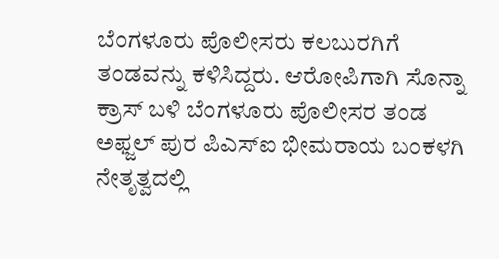ಬೆಂಗಳೂರು ಪೊಲೀಸರು ಕಲಬುರಗಿಗೆ ತಂಡವನ್ನು ಕಳಿಸಿದ್ದರು. ಆರೋಪಿಗಾಗಿ ಸೊನ್ನಾ ಕ್ರಾಸ್ ಬಳಿ ಬೆಂಗಳೂರು ಪೊಲೀಸರ ತಂಡ ಅಫ್ಜಲ್ ಪುರ ಪಿಎಸ್ಐ ಭೀಮರಾಯ ಬಂಕಳಗಿ ನೇತೃತ್ವದಲ್ಲಿ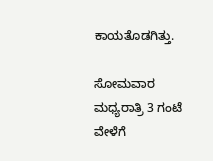ಕಾಯತೊಡಗಿತ್ತು.

ಸೋಮವಾರ ಮಧ್ಯರಾತ್ರಿ 3 ಗಂಟೆ ವೇಳೆಗೆ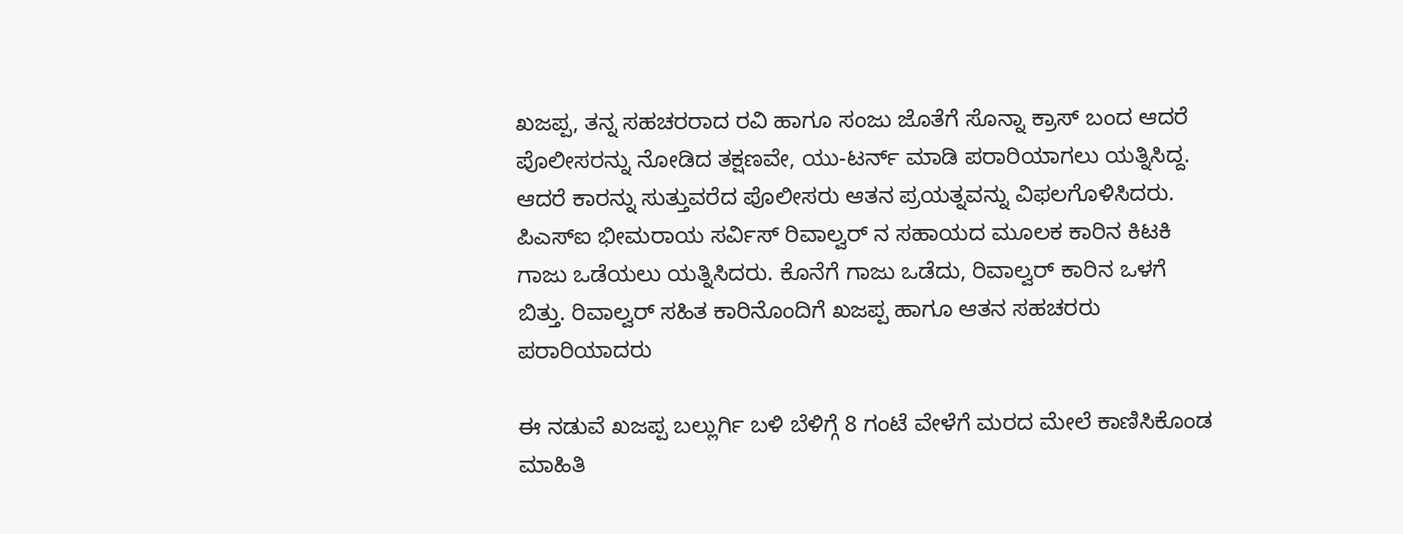ಖಜಪ್ಪ, ತನ್ನ ಸಹಚರರಾದ ರವಿ ಹಾಗೂ ಸಂಜು ಜೊತೆಗೆ ಸೊನ್ನಾ ಕ್ರಾಸ್ ಬಂದ ಆದರೆ ಪೊಲೀಸರನ್ನು ನೋಡಿದ ತಕ್ಷಣವೇ, ಯು-ಟರ್ನ್ ಮಾಡಿ ಪರಾರಿಯಾಗಲು ಯತ್ನಿಸಿದ್ದ. ಆದರೆ ಕಾರನ್ನು ಸುತ್ತುವರೆದ ಪೊಲೀಸರು ಆತನ ಪ್ರಯತ್ನವನ್ನು ವಿಫಲಗೊಳಿಸಿದರು. ಪಿಎಸ್ಐ ಭೀಮರಾಯ ಸರ್ವಿಸ್ ರಿವಾಲ್ವರ್ ನ ಸಹಾಯದ ಮೂಲಕ ಕಾರಿನ ಕಿಟಕಿ ಗಾಜು ಒಡೆಯಲು ಯತ್ನಿಸಿದರು. ಕೊನೆಗೆ ಗಾಜು ಒಡೆದು, ರಿವಾಲ್ವರ್ ಕಾರಿನ ಒಳಗೆ ಬಿತ್ತು. ರಿವಾಲ್ವರ್ ಸಹಿತ ಕಾರಿನೊಂದಿಗೆ ಖಜಪ್ಪ ಹಾಗೂ ಆತನ ಸಹಚರರು ಪರಾರಿಯಾದರು

ಈ ನಡುವೆ ಖಜಪ್ಪ ಬಲ್ಲುರ್ಗಿ ಬಳಿ ಬೆಳಿಗ್ಗೆ 8 ಗಂಟೆ ವೇಳೆಗೆ ಮರದ ಮೇಲೆ ಕಾಣಿಸಿಕೊಂಡ ಮಾಹಿತಿ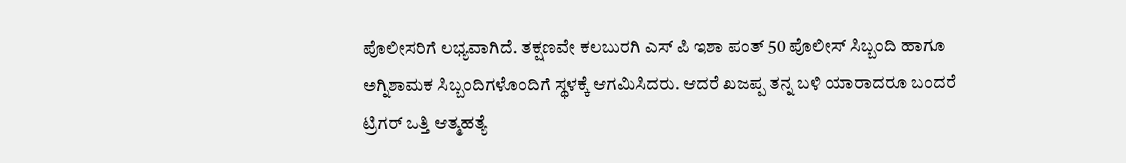ಪೊಲೀಸರಿಗೆ ಲಭ್ಯವಾಗಿದೆ. ತಕ್ಷಣವೇ ಕಲಬುರಗಿ ಎಸ್ ಪಿ ಇಶಾ ಪಂತ್ 50 ಪೊಲೀಸ್ ಸಿಬ್ಬಂದಿ ಹಾಗೂ ಅಗ್ನಿಶಾಮಕ ಸಿಬ್ಬಂದಿಗಳೊಂದಿಗೆ ಸ್ಥಳಕ್ಕೆ ಆಗಮಿಸಿದರು. ಆದರೆ ಖಜಪ್ಪ ತನ್ನ ಬಳಿ ಯಾರಾದರೂ ಬಂದರೆ ಟ್ರಿಗರ್ ಒತ್ತಿ ಆತ್ಮಹತ್ಯೆ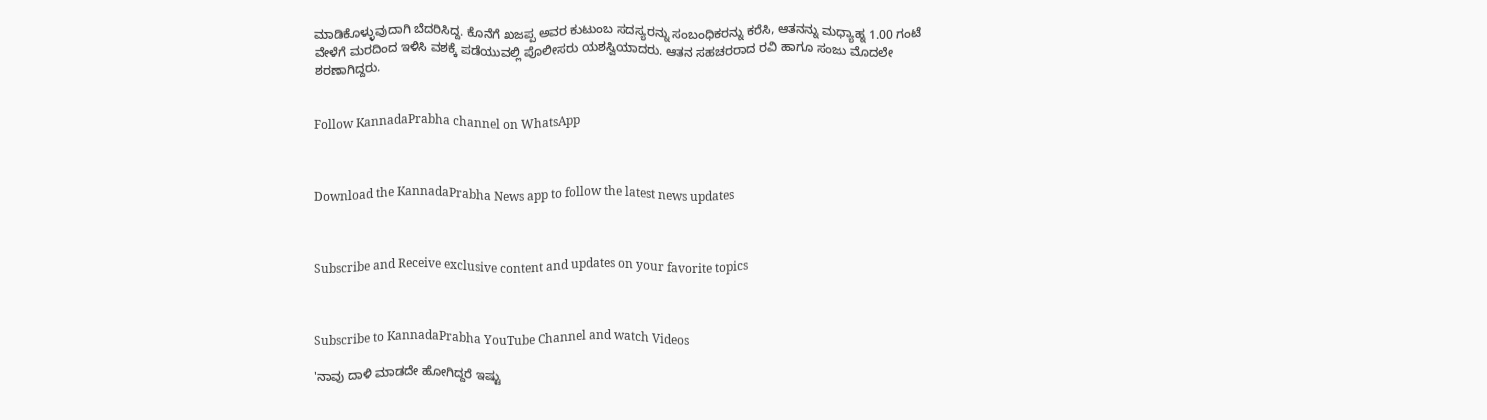ಮಾಡಿಕೊಳ್ಳುವುದಾಗಿ ಬೆದರಿಸಿದ್ದ. ಕೊನೆಗೆ ಖಜಪ್ಪ ಅವರ ಕುಟುಂಬ ಸದಸ್ಯರನ್ನು ಸಂಬಂಧಿಕರನ್ನು ಕರೆಸಿ, ಆತನನ್ನು ಮಧ್ಯಾಹ್ನ 1.00 ಗಂಟೆ ವೇಳೆಗೆ ಮರದಿಂದ ಇಳಿಸಿ ವಶಕ್ಕೆ ಪಡೆಯುವಲ್ಲಿ ಪೊಲೀಸರು ಯಶಸ್ವಿಯಾದರು. ಆತನ ಸಹಚರರಾದ ರವಿ ಹಾಗೂ ಸಂಜು ಮೊದಲೇ ಶರಣಾಗಿದ್ದರು.


Follow KannadaPrabha channel on WhatsApp



Download the KannadaPrabha News app to follow the latest news updates



Subscribe and Receive exclusive content and updates on your favorite topics



Subscribe to KannadaPrabha YouTube Channel and watch Videos

'ನಾವು ದಾಳಿ ಮಾಡದೇ ಹೋಗಿದ್ದರೆ ಇಷ್ಟು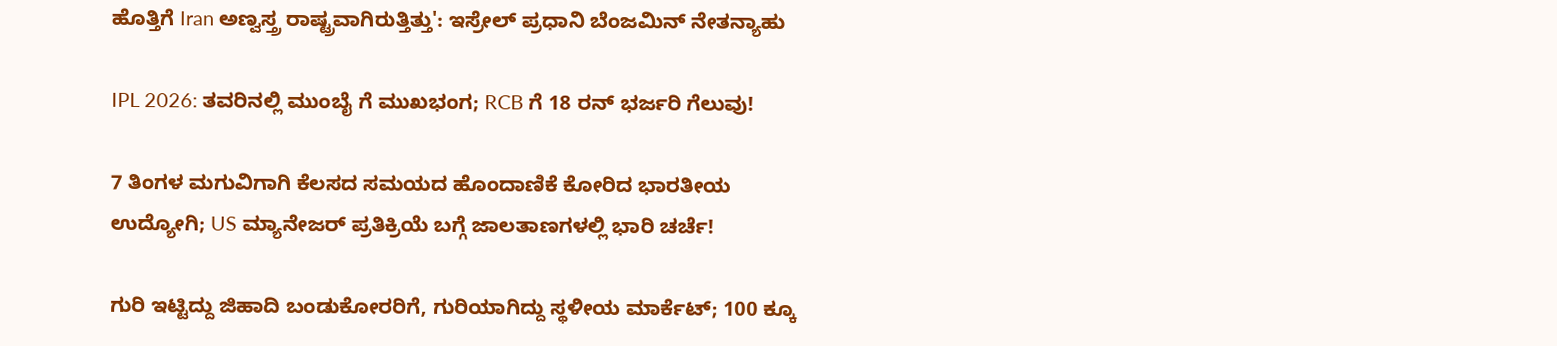ಹೊತ್ತಿಗೆ Iran ಅಣ್ವಸ್ತ್ರ ರಾಷ್ಟ್ರವಾಗಿರುತ್ತಿತ್ತು': ಇಸ್ರೇಲ್ ಪ್ರಧಾನಿ ಬೆಂಜಮಿನ್ ನೇತನ್ಯಾಹು

IPL 2026: ತವರಿನಲ್ಲಿ ಮುಂಬೈ ಗೆ ಮುಖಭಂಗ; RCB ಗೆ 18 ರನ್ ಭರ್ಜರಿ ಗೆಲುವು!

7 ತಿಂಗಳ ಮಗುವಿಗಾಗಿ ಕೆಲಸದ ಸಮಯದ ಹೊಂದಾಣಿಕೆ ಕೋರಿದ ಭಾರತೀಯ ಉದ್ಯೋಗಿ; US ಮ್ಯಾನೇಜರ್ ಪ್ರತಿಕ್ರಿಯೆ ಬಗ್ಗೆ ಜಾಲತಾಣಗಳಲ್ಲಿ ಭಾರಿ ಚರ್ಚೆ!

ಗುರಿ ಇಟ್ಟಿದ್ದು ಜಿಹಾದಿ ಬಂಡುಕೋರರಿಗೆ, ಗುರಿಯಾಗಿದ್ದು ಸ್ಥಳೀಯ ಮಾರ್ಕೆಟ್; 100 ಕ್ಕೂ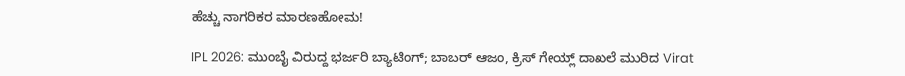ಹೆಚ್ಚು ನಾಗರಿಕರ ಮಾರಣಹೋಮ!

IPL 2026: ಮುಂಬೈ ವಿರುದ್ದ ಭರ್ಜರಿ ಬ್ಯಾಟಿಂಗ್; ಬಾಬರ್ ಆಜಂ, ಕ್ರಿಸ್ ಗೇಯ್ಲ್ ದಾಖಲೆ ಮುರಿದ Virat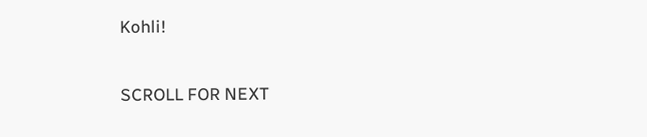Kohli!

SCROLL FOR NEXT